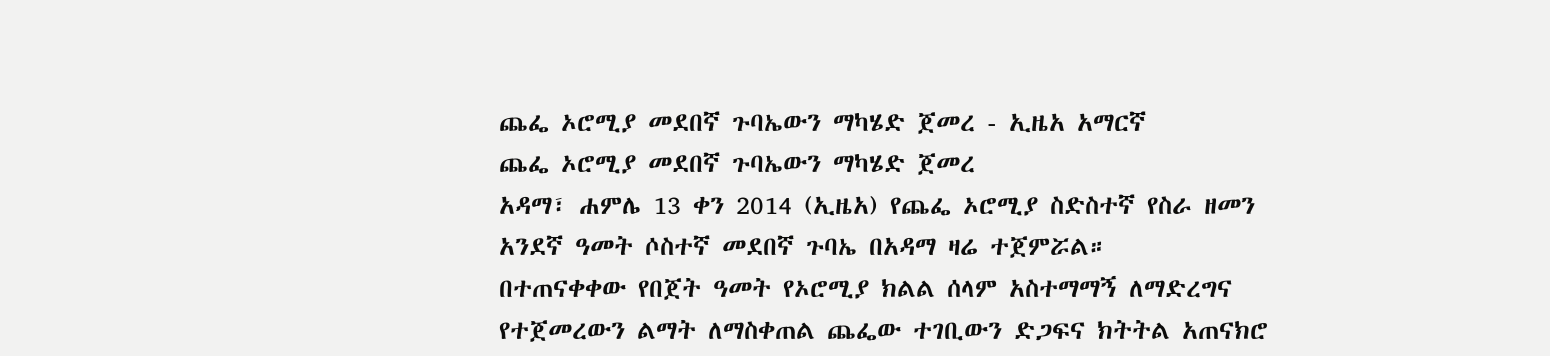ጨፌ ኦሮሚያ መደበኛ ጉባኤውን ማካሄድ ጀመረ - ኢዜአ አማርኛ
ጨፌ ኦሮሚያ መደበኛ ጉባኤውን ማካሄድ ጀመረ
አዳማ፣ ሐምሌ 13 ቀን 2014 (ኢዜአ) የጨፌ ኦሮሚያ ስድስተኛ የስራ ዘመን አንደኛ ዓመት ሶስተኛ መደበኛ ጉባኤ በአዳማ ዛሬ ተጀምሯል።
በተጠናቀቀው የበጀት ዓመት የኦሮሚያ ክልል ሰላም አስተማማኝ ለማድረግና የተጀመረውን ልማት ለማስቀጠል ጨፌው ተገቢውን ድጋፍና ክትትል አጠናክሮ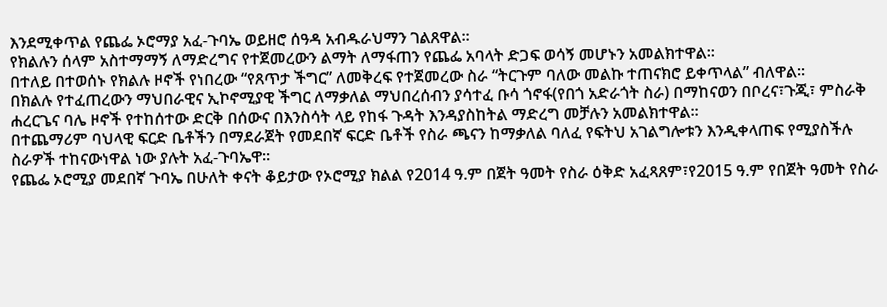እንደሚቀጥል የጨፌ ኦሮማያ አፈ-ጉባኤ ወይዘሮ ሰዓዳ አብዱራህማን ገልጸዋል።
የክልሉን ሰላም አስተማማኝ ለማድረግና የተጀመረውን ልማት ለማፋጠን የጨፌ አባላት ድጋፍ ወሳኝ መሆኑን አመልክተዋል።
በተለይ በተወሰኑ የክልሉ ዞኖች የነበረው “የጸጥታ ችግር” ለመቅረፍ የተጀመረው ስራ “ትርጉም ባለው መልኩ ተጠናክሮ ይቀጥላል” ብለዋል።
በክልሉ የተፈጠረውን ማህበራዊና ኢኮኖሚያዊ ችግር ለማቃለል ማህበረሰብን ያሳተፈ ቡሳ ጎኖፋ(የበጎ አድራጎት ስራ) በማከናወን በቦረና፣ጉጂ፣ ምስራቅ ሐረርጌና ባሌ ዞኖች የተከሰተው ድርቅ በሰውና በእንስሳት ላይ የከፋ ጉዳት እንዳያስከትል ማድረግ መቻሉን አመልክተዋል።
በተጨማሪም ባህላዊ ፍርድ ቤቶችን በማደራጀት የመደበኛ ፍርድ ቤቶች የስራ ጫናን ከማቃለል ባለፈ የፍትህ አገልግሎቱን እንዲቀላጠፍ የሚያስችሉ ስራዎች ተከናውነዋል ነው ያሉት አፈ-ጉባኤዋ።
የጨፌ ኦሮሚያ መደበኛ ጉባኤ በሁለት ቀናት ቆይታው የኦሮሚያ ክልል የ2014 ዓ.ም በጀት ዓመት የስራ ዕቅድ አፈጻጸም፣የ2015 ዓ.ም የበጀት ዓመት የስራ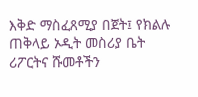እቅድ ማስፈጸሚያ በጀት፤ የክልሉ ጠቅላይ ኦዲት መስሪያ ቤት ሪፖርትና ሹመቶችን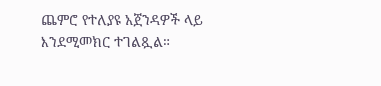ጨምሮ የተለያዩ አጀንዳዎች ላይ እንደሚመክር ተገልጿል።